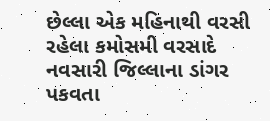છેલ્લા એક મહિનાથી વરસી રહેલા કમોસમી વરસાદે નવસારી જિલ્લાના ડાંગર પકવતા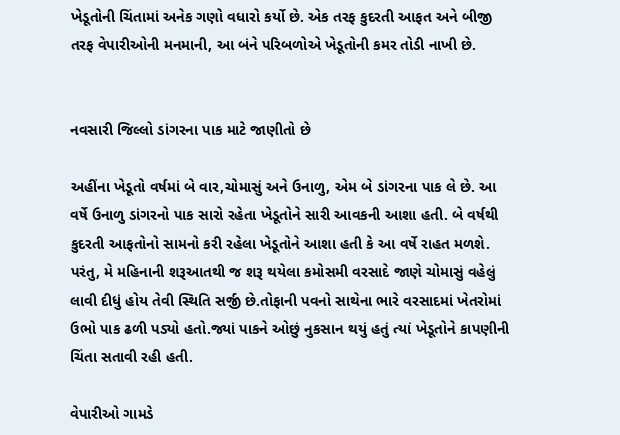ખેડૂતોની ચિંતામાં અનેક ગણો વધારો કર્યો છે. એક તરફ કુદરતી આફત અને બીજી તરફ વેપારીઓની મનમાની, આ બંને પરિબળોએ ખેડૂતોની કમર તોડી નાખી છે.


નવસારી જિલ્લો ડાંગરના પાક માટે જાણીતો છે

અહીંના ખેડૂતો વર્ષમાં બે વાર,ચોમાસું અને ઉનાળુ, એમ બે ડાંગરના પાક લે છે. આ વર્ષે ઉનાળુ ડાંગરનો પાક સારો રહેતા ખેડૂતોને સારી આવકની આશા હતી. બે વર્ષથી કુદરતી આફતોનો સામનો કરી રહેલા ખેડૂતોને આશા હતી કે આ વર્ષે રાહત મળશે. પરંતુ, મે મહિનાની શરૂઆતથી જ શરૂ થયેલા કમોસમી વરસાદે જાણે ચોમાસું વહેલું લાવી દીધું હોય તેવી સ્થિતિ સર્જી છે.તોફાની પવનો સાથેના ભારે વરસાદમાં ખેતરોમાં ઉભો પાક ઢળી પડ્યો હતો.જ્યાં પાકને ઓછું નુકસાન થયું હતું ત્યાં ખેડૂતોને કાપણીની ચિંતા સતાવી રહી હતી.

વેપારીઓ ગામડે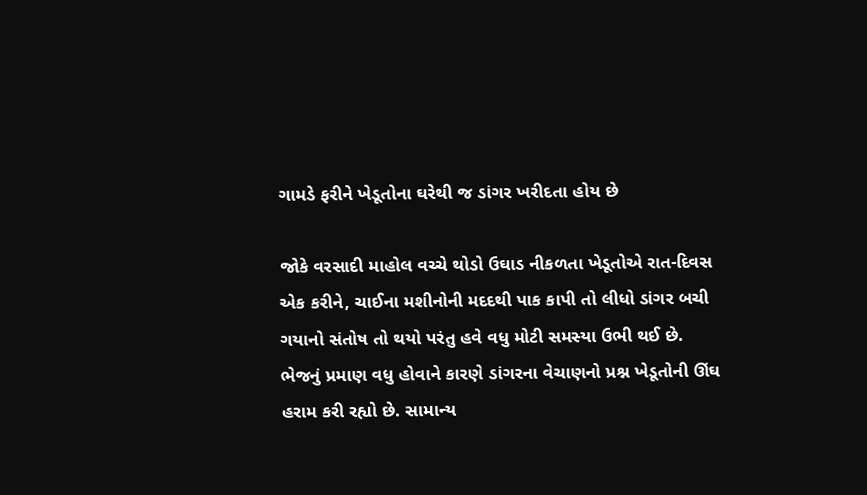ગામડે ફરીને ખેડૂતોના ઘરેથી જ ડાંગર ખરીદતા હોય છે

જોકે વરસાદી માહોલ વચ્ચે થોડો ઉઘાડ નીકળતા ખેડૂતોએ રાત-દિવસ એક કરીને, ચાઈના મશીનોની મદદથી પાક કાપી તો લીધો ડાંગર બચી ગયાનો સંતોષ તો થયો પરંતુ હવે વધુ મોટી સમસ્યા ઉભી થઈ છે. ભેજનું પ્રમાણ વધુ હોવાને કારણે ડાંગરના વેચાણનો પ્રશ્ન ખેડૂતોની ઊંઘ હરામ કરી રહ્યો છે. સામાન્ય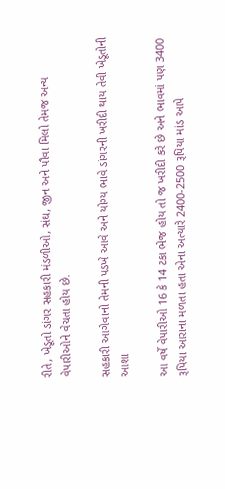રીતે, ખેડૂતો ડાંગર સહકારી મંડળીઓ, સંઘ, જીન અને પૌવા મિલો તેમજ અન્ય વેપારીઓને વેચતા હોય છે.

સહકારી આગેવાનો તેમની પડખે આવે અને યોગ્ય ભાવે ડાંગરની ખરીદી થાય તેવી ખેડૂતોની આશા

આ વર્ષે વેપારીઓ 16 કે 14 ટકા ભેજ હોય તો જ ખરીદી કરે છે અને ભાવમાં પણ 3400 રૂપિયા આરાના મળતા હતા એના અત્યારે 2400-2500 રૂપિયા માંડ આપે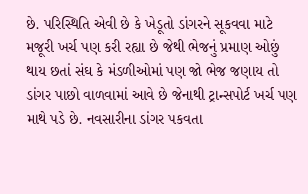છે. પરિસ્થિતિ એવી છે કે ખેડૂતો ડાંગરને સૂકવવા માટે મજૂરી ખર્ચ પણ કરી રહ્યા છે જેથી ભેજનું પ્રમાણ ઓછું થાય છતાં સંઘ કે મંડળીઓમાં પણ જો ભેજ જણાય તો ડાંગર પાછો વાળવામાં આવે છે જેનાથી ટ્રાન્સપોર્ટ ખર્ચ પણ માથે પડે છે. નવસારીના ડાંગર પકવતા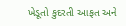ખેડૂતો કુદરતી આફત અને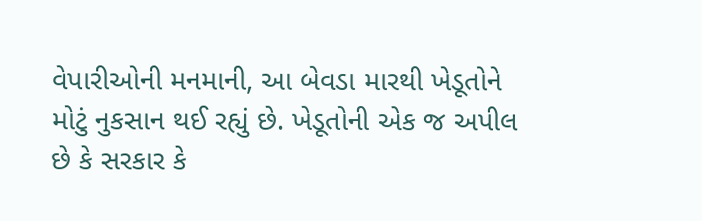વેપારીઓની મનમાની, આ બેવડા મારથી ખેડૂતોને મોટું નુકસાન થઈ રહ્યું છે. ખેડૂતોની એક જ અપીલ છે કે સરકાર કે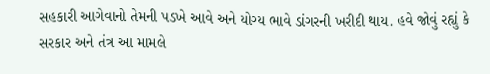સહકારી આગેવાનો તેમની પડખે આવે અને યોગ્ય ભાવે ડાંગરની ખરીદી થાય. હવે જોવું રહ્યું કે સરકાર અને તંત્ર આ મામલે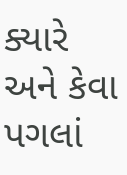ક્યારે અને કેવા પગલાં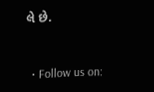લે છે.



  • Follow us on: